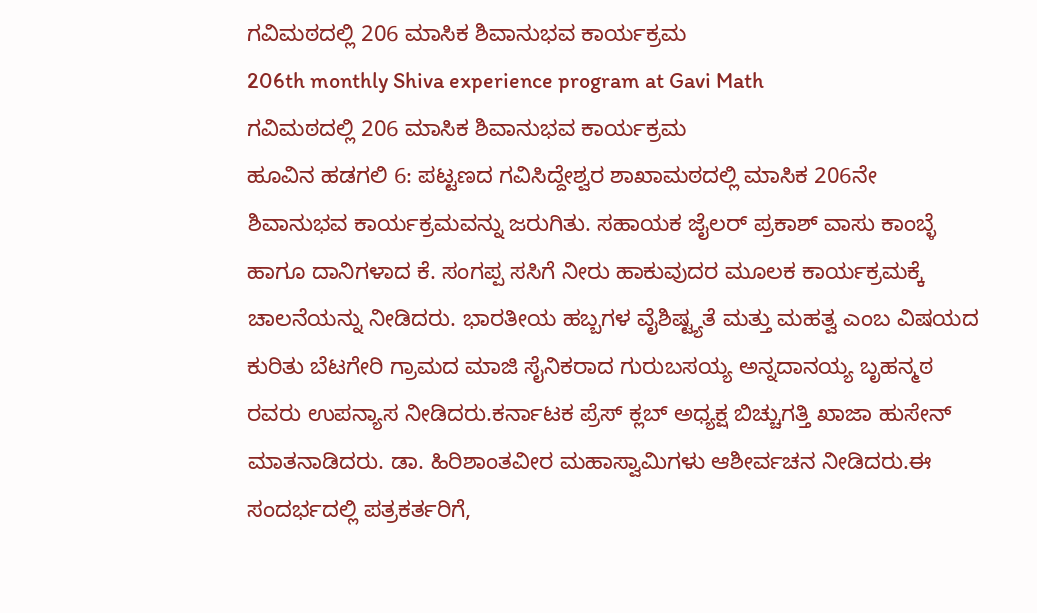ಗವಿಮಠದಲ್ಲಿ 206 ಮಾಸಿಕ ಶಿವಾನುಭವ ಕಾರ್ಯಕ್ರಮ
206th monthly Shiva experience program at Gavi Math
ಗವಿಮಠದಲ್ಲಿ 206 ಮಾಸಿಕ ಶಿವಾನುಭವ ಕಾರ್ಯಕ್ರಮ
ಹೂವಿನ ಹಡಗಲಿ 6: ಪಟ್ಟಣದ ಗವಿಸಿದ್ದೇಶ್ವರ ಶಾಖಾಮಠದಲ್ಲಿ ಮಾಸಿಕ 206ನೇ ಶಿವಾನುಭವ ಕಾರ್ಯಕ್ರಮವನ್ನು ಜರುಗಿತು. ಸಹಾಯಕ ಜೈಲರ್ ಪ್ರಕಾಶ್ ವಾಸು ಕಾಂಬ್ಳೆ ಹಾಗೂ ದಾನಿಗಳಾದ ಕೆ. ಸಂಗಪ್ಪ ಸಸಿಗೆ ನೀರು ಹಾಕುವುದರ ಮೂಲಕ ಕಾರ್ಯಕ್ರಮಕ್ಕೆ ಚಾಲನೆಯನ್ನು ನೀಡಿದರು. ಭಾರತೀಯ ಹಬ್ಬಗಳ ವೈಶಿಷ್ಟ್ಯತೆ ಮತ್ತು ಮಹತ್ವ ಎಂಬ ವಿಷಯದ ಕುರಿತು ಬೆಟಗೇರಿ ಗ್ರಾಮದ ಮಾಜಿ ಸೈನಿಕರಾದ ಗುರುಬಸಯ್ಯ ಅನ್ನದಾನಯ್ಯ ಬೃಹನ್ಮಠ ರವರು ಉಪನ್ಯಾಸ ನೀಡಿದರು.ಕರ್ನಾಟಕ ಪ್ರೆಸ್ ಕ್ಲಬ್ ಅಧ್ಯಕ್ಷ ಬಿಚ್ಚುಗತ್ತಿ ಖಾಜಾ ಹುಸೇನ್ ಮಾತನಾಡಿದರು. ಡಾ. ಹಿರಿಶಾಂತವೀರ ಮಹಾಸ್ವಾಮಿಗಳು ಆಶೀರ್ವಚನ ನೀಡಿದರು.ಈ ಸಂದರ್ಭದಲ್ಲಿ ಪತ್ರಕರ್ತರಿಗೆ,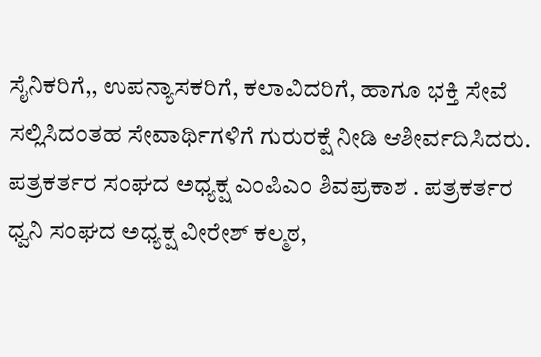ಸೈನಿಕರಿಗೆ,, ಉಪನ್ಯಾಸಕರಿಗೆ, ಕಲಾವಿದರಿಗೆ, ಹಾಗೂ ಭಕ್ತಿ ಸೇವೆ ಸಲ್ಲಿಸಿದಂತಹ ಸೇವಾರ್ಥಿಗಳಿಗೆ ಗುರುರಕ್ಷೆ ನೀಡಿ ಆಶೀರ್ವದಿಸಿದರು. ಪತ್ರಕರ್ತರ ಸಂಘದ ಅಧ್ಯಕ್ಷ ಎಂಪಿಎಂ ಶಿವಪ್ರಕಾಶ . ಪತ್ರಕರ್ತರ ಧ್ವನಿ ಸಂಘದ ಅಧ್ಯಕ್ಷ ವೀರೇಶ್ ಕಲ್ಮಠ,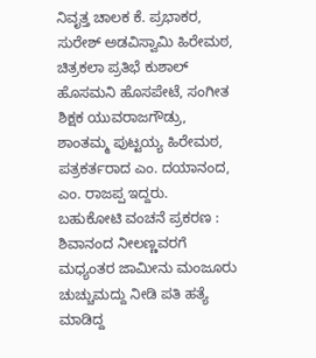ನಿವೃತ್ತ ಚಾಲಕ ಕೆ. ಪ್ರಭಾಕರ, ಸುರೇಶ್ ಅಡವಿಸ್ವಾಮಿ ಹಿರೇಮಠ, ಚಿತ್ರಕಲಾ ಪ್ರತಿಭೆ ಕುಶಾಲ್ ಹೊಸಮನಿ ಹೊಸಪೇಟೆ, ಸಂಗೀತ ಶಿಕ್ಷಕ ಯುವರಾಜಗೌಡ್ರು, ಶಾಂತಮ್ಮ ಪುಟ್ಟಯ್ಯ ಹಿರೇಮಠ, ಪತ್ರಕರ್ತರಾದ ಎಂ. ದಯಾನಂದ, ಎಂ. ರಾಜಪ್ಪ ಇದ್ದರು.
ಬಹುಕೋಟಿ ವಂಚನೆ ಪ್ರಕರಣ : ಶಿವಾನಂದ ನೀಲಣ್ಣವರಗೆ ಮಧ್ಯಂತರ ಜಾಮೀನು ಮಂಜೂರು
ಚುಚ್ಚುಮದ್ದು ನೀಡಿ ಪತಿ ಹತ್ಯೆ ಮಾಡಿದ್ದ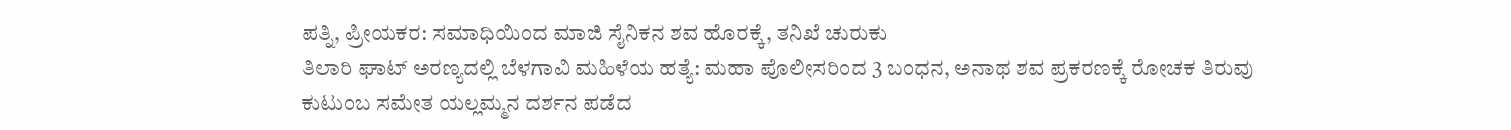ಪತ್ನಿ, ಪ್ರೀಯಕರ: ಸಮಾಧಿಯಿಂದ ಮಾಜಿ ಸೈನಿಕನ ಶವ ಹೊರಕ್ಕೆ, ತನಿಖೆ ಚುರುಕು
ತಿಲಾರಿ ಘಾಟ್ ಅರಣ್ಯದಲ್ಲಿ ಬೆಳಗಾವಿ ಮಹಿಳೆಯ ಹತ್ಯೆ: ಮಹಾ ಪೊಲೀಸರಿಂದ 3 ಬಂಧನ, ಅನಾಥ ಶವ ಪ್ರಕರಣಕ್ಕೆ ರೋಚಕ ತಿರುವು
ಕುಟುಂಬ ಸಮೇತ ಯಲ್ಲಮ್ಮನ ದರ್ಶನ ಪಡೆದ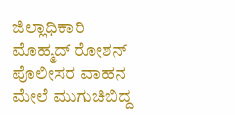ಜಿಲ್ಲಾಧಿಕಾರಿ ಮೊಹ್ಮದ್ ರೋಶನ್
ಪೊಲೀಸರ ವಾಹನ ಮೇಲೆ ಮುಗುಚಿಬಿದ್ದ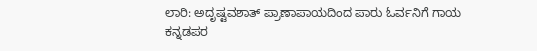ಲಾರಿ: ಅದೃಷ್ಟವಶಾತ್ ಪ್ರಾಣಾಪಾಯದಿಂದ ಪಾರು ಓರ್ವನಿಗೆ ಗಾಯ
ಕನ್ನಡಪರ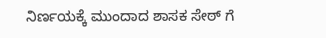ನಿರ್ಣಯಕ್ಕೆ ಮುಂದಾದ ಶಾಸಕ ಸೇಠ್ ಗೆ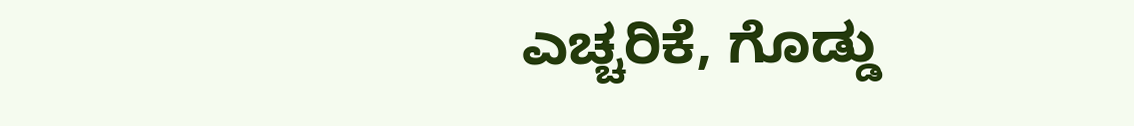ಎಚ್ಚರಿಕೆ, ಗೊಡ್ಡು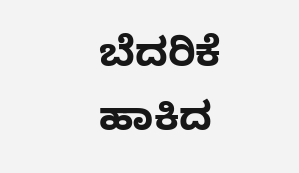ಬೆದರಿಕೆ ಹಾಕಿದ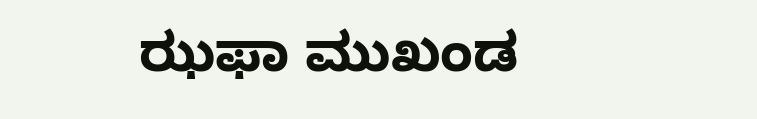ಝಫಾ ಮುಖಂಡ